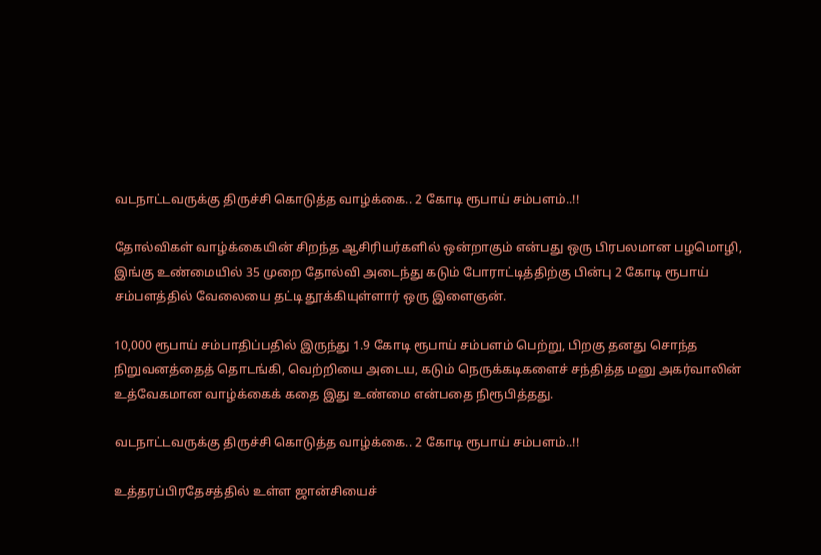வடநாட்டவருக்கு திருச்சி கொடுத்த வாழ்க்கை.. 2 கோடி ரூபாய் சம்பளம்..!!

தோல்விகள் வாழ்க்கையின் சிறந்த ஆசிரியர்களில் ஒன்றாகும் என்பது ஒரு பிரபலமான பழமொழி, இங்கு உண்மையில் 35 முறை தோல்வி அடைந்து கடும் போராட்டித்திற்கு பின்பு 2 கோடி ரூபாய் சம்பளத்தில் வேலையை தட்டி தூக்கியுள்ளார் ஒரு இளைஞன்.

10,000 ரூபாய் சம்பாதிப்பதில் இருந்து 1.9 கோடி ரூபாய் சம்பளம் பெற்று, பிறகு தனது சொந்த நிறுவனத்தைத் தொடங்கி, வெற்றியை அடைய, கடும் நெருக்கடிகளைச் சந்தித்த மனு அகர்வாலின் உத்வேகமான வாழ்க்கைக் கதை இது உண்மை என்பதை நிரூபித்தது.

வடநாட்டவருக்கு திருச்சி கொடுத்த வாழ்க்கை.. 2 கோடி ரூபாய் சம்பளம்..!!

உத்தரப்பிரதேசத்தில் உள்ள ஜான்சியைச்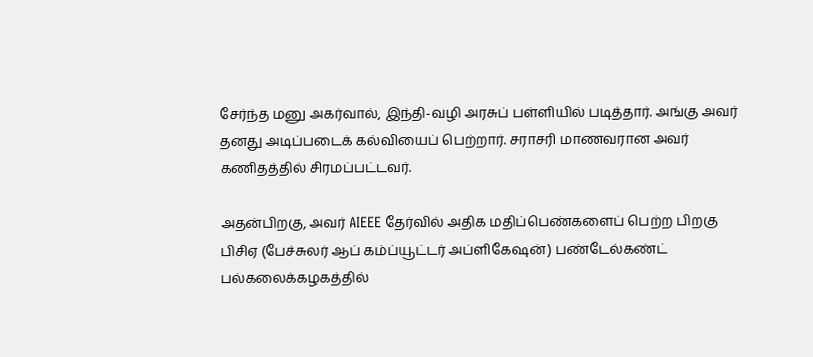சேர்ந்த மனு அகர்வால், இந்தி-வழி அரசுப் பள்ளியில் படித்தார். அங்கு அவர் தனது அடிப்படைக் கல்வியைப் பெற்றார். சராசரி மாணவரான அவர் கணிதத்தில் சிரமப்பட்டவர்.

அதன்பிறகு, அவர் AIEEE தேர்வில் அதிக மதிப்பெண்களைப் பெற்ற பிறகு பிசிஏ (பேச்சுலர் ஆப் கம்ப்யூட்டர் அப்ளிகேஷன்) பண்டேல்கண்ட் பல்கலைக்கழகத்தில்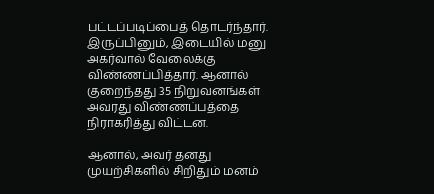பட்டப்படிப்பைத் தொடர்ந்தார். இருப்பினும், இடையில் மனு அகர்வால் வேலைக்கு விண்ணப்பித்தார். ஆனால் குறைந்தது 35 நிறுவனங்கள் அவரது விண்ணப்பத்தை நிராகரித்து விட்டன.

ஆனால், அவர் தனது முயற்சிகளில் சிறிதும் மனம்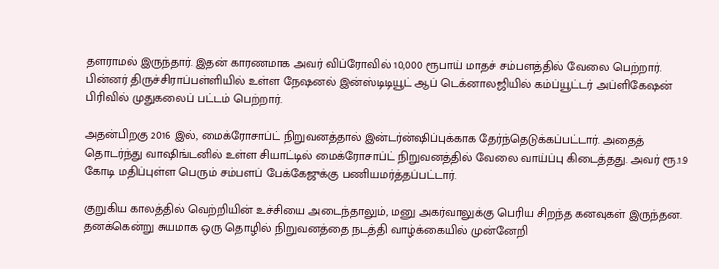தளராமல் இருந்தார். இதன் காரணமாக அவர் விப்ரோவில் 10,000 ரூபாய் மாதச் சம்பளத்தில் வேலை பெற்றார். பின்னர் திருச்சிராப்பள்ளியில் உள்ள நேஷனல் இன்ஸ்டிடியூட் ஆப் டெக்னாலஜியில் கம்ப்யூட்டர் அப்ளிகேஷன் பிரிவில் முதுகலைப் பட்டம் பெற்றார்.

அதன்பிறகு 2016 இல், மைக்ரோசாப்ட் நிறுவனத்தால் இன்டர்ன்ஷிப்புக்காக தேர்ந்தெடுக்கப்பட்டார். அதைத் தொடர்ந்து வாஷிங்டனில் உள்ள சியாட்டில் மைக்ரோசாப்ட் நிறுவனத்தில் வேலை வாய்ப்பு கிடைத்தது. அவர் ரூ.1.9 கோடி மதிப்புள்ள பெரும் சம்பளப் பேக்கேஜுக்கு பணியமர்த்தப்பட்டார்.

குறுகிய காலத்தில் வெற்றியின் உச்சியை அடைந்தாலும், மனு அகர்வாலுக்கு பெரிய சிறந்த கனவுகள் இருந்தன. தனக்கென்று சுயமாக ஒரு தொழில் நிறுவனத்தை நடத்தி வாழ்க்கையில் முன்னேறி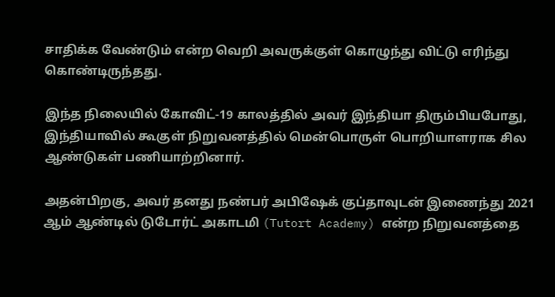சாதிக்க வேண்டும் என்ற வெறி அவருக்குள் கொழுந்து விட்டு எரிந்து கொண்டிருந்தது.

இந்த நிலையில் கோவிட்-19 காலத்தில் அவர் இந்தியா திரும்பியபோது, இந்தியாவில் கூகுள் நிறுவனத்தில் மென்பொருள் பொறியாளராக சில ஆண்டுகள் பணியாற்றினார்.

அதன்பிறகு, அவர் தனது நண்பர் அபிஷேக் குப்தாவுடன் இணைந்து 2021 ஆம் ஆண்டில் டுடோர்ட் அகாடமி (Tutort Academy) என்ற நிறுவனத்தை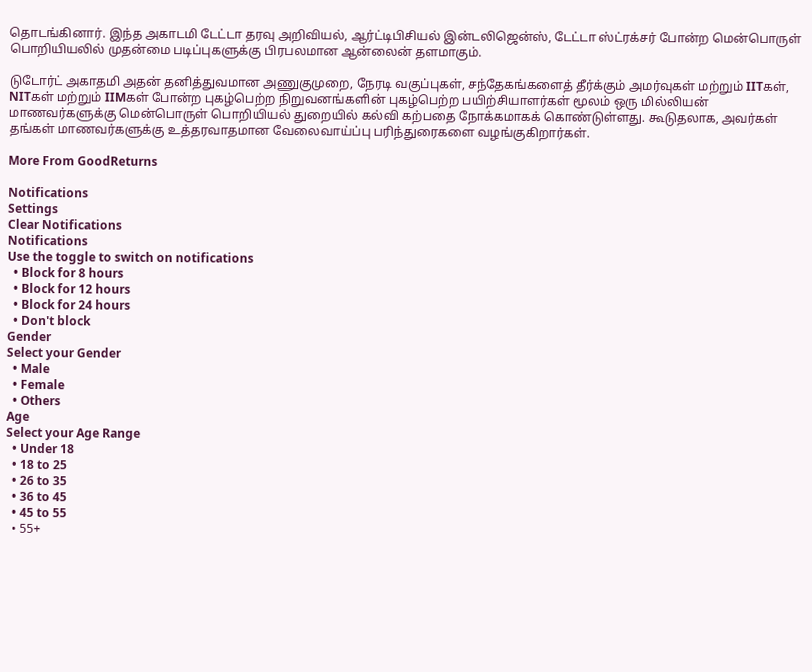தொடங்கினார். இந்த அகாடமி டேட்டா தரவு அறிவியல், ஆர்ட்டிபிசியல் இன்டலிஜென்ஸ், டேட்டா ஸ்ட்ரக்சர் போன்ற மென்பொருள் பொறியியலில் முதன்மை படிப்புகளுக்கு பிரபலமான ஆன்லைன் தளமாகும்.

டுடோர்ட் அகாதமி அதன் தனித்துவமான அணுகுமுறை, நேரடி வகுப்புகள், சந்தேகங்களைத் தீர்க்கும் அமர்வுகள் மற்றும் IITகள், NITகள் மற்றும் IIMகள் போன்ற புகழ்பெற்ற நிறுவனங்களின் புகழ்பெற்ற பயிற்சியாளர்கள் மூலம் ஒரு மில்லியன் மாணவர்களுக்கு மென்பொருள் பொறியியல் துறையில் கல்வி கற்பதை நோக்கமாகக் கொண்டுள்ளது. கூடுதலாக, அவர்கள் தங்கள் மாணவர்களுக்கு உத்தரவாதமான வேலைவாய்ப்பு பரிந்துரைகளை வழங்குகிறார்கள்.

More From GoodReturns

Notifications
Settings
Clear Notifications
Notifications
Use the toggle to switch on notifications
  • Block for 8 hours
  • Block for 12 hours
  • Block for 24 hours
  • Don't block
Gender
Select your Gender
  • Male
  • Female
  • Others
Age
Select your Age Range
  • Under 18
  • 18 to 25
  • 26 to 35
  • 36 to 45
  • 45 to 55
  • 55+